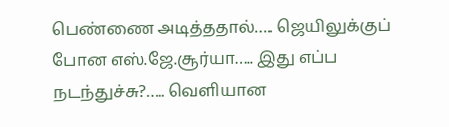பெண்ணை அடித்ததால்….. ஜெயிலுக்குப் போன எஸ்.ஜே.சூர்யா….. இது எப்ப நடந்துச்சு?….. வெளியான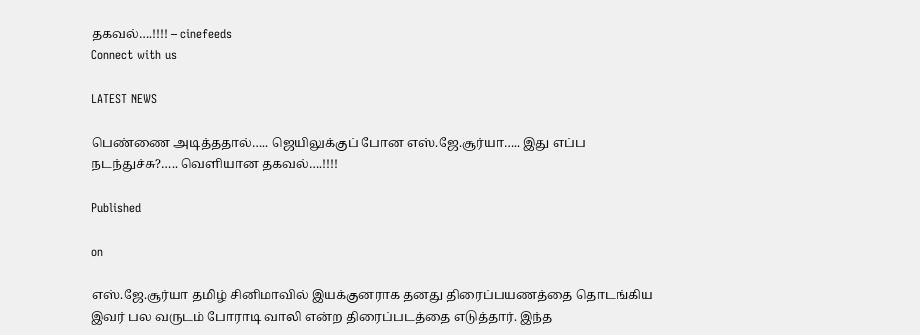தகவல்….!!!! – cinefeeds
Connect with us

LATEST NEWS

பெண்ணை அடித்ததால்….. ஜெயிலுக்குப் போன எஸ்.ஜே.சூர்யா….. இது எப்ப நடந்துச்சு?….. வெளியான தகவல்….!!!!

Published

on

எஸ்.ஜே.சூர்யா தமிழ் சினிமாவில் இயக்குனராக தனது திரைப்பயணத்தை தொடங்கிய இவர் பல வருடம் போராடி வாலி என்ற திரைப்படத்தை எடுத்தார். இந்த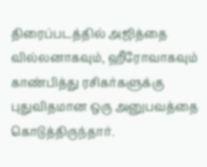திரைப்படத்தில் அஜித்தை வில்லனாகவும், ஹீரோவாகவும் காண்பித்து ரசிகர்களுக்கு புதுவிதமான ஒரு அனுபவத்தை கொடுத்திருந்தார்.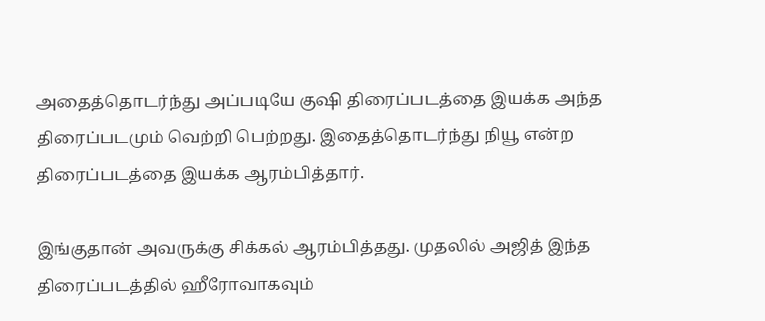அதைத்தொடர்ந்து அப்படியே குஷி திரைப்படத்தை இயக்க அந்த திரைப்படமும் வெற்றி பெற்றது. இதைத்தொடர்ந்து நியூ என்ற திரைப்படத்தை இயக்க ஆரம்பித்தார்.

இங்குதான் அவருக்கு சிக்கல் ஆரம்பித்தது. முதலில் அஜித் இந்த திரைப்படத்தில் ஹீரோவாகவும்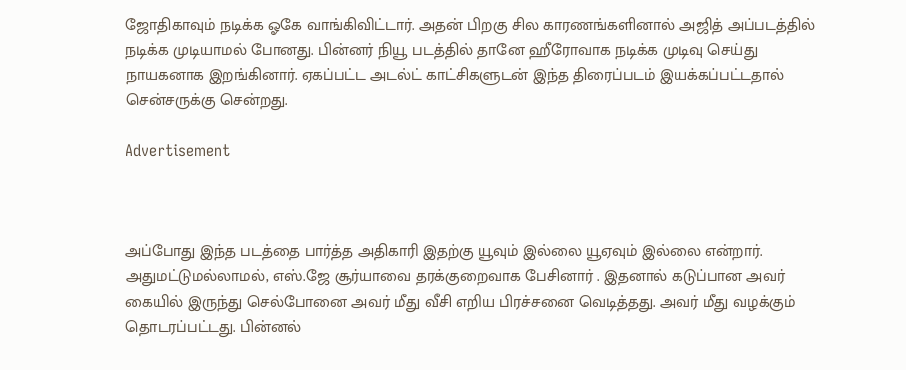ஜோதிகாவும் நடிக்க ஓகே வாங்கிவிட்டார். அதன் பிறகு சில காரணங்களினால் அஜித் அப்படத்தில் நடிக்க முடியாமல் போனது. பின்னர் நியூ படத்தில் தானே ஹீரோவாக நடிக்க முடிவு செய்து நாயகனாக இறங்கினார். ஏகப்பட்ட அடல்ட் காட்சிகளுடன் இந்த திரைப்படம் இயக்கப்பட்டதால் சென்சருக்கு சென்றது.

Advertisement



அப்போது இந்த படத்தை பார்த்த அதிகாரி இதற்கு யூவும் இல்லை யூஏவும் இல்லை என்றார். அதுமட்டுமல்லாமல், எஸ்.ஜே சூர்யாவை தரக்குறைவாக பேசினார் . இதனால் கடுப்பான அவர் கையில் இருந்து செல்போனை அவர் மீது வீசி எறிய பிரச்சனை வெடித்தது. அவர் மீது வழக்கும் தொடரப்பட்டது. பின்னல்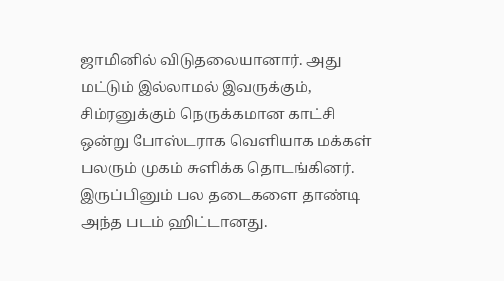ஜாமினில் விடுதலையானார். அது மட்டும் இல்லாமல் இவருக்கும், சிம்ரனுக்கும் நெருக்கமான காட்சி ஒன்று போஸ்டராக வெளியாக மக்கள் பலரும் முகம் சுளிக்க தொடங்கினர். இருப்பினும் பல தடைகளை தாண்டி அந்த படம் ஹிட்டானது.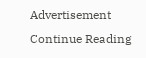Advertisement
Continue Reading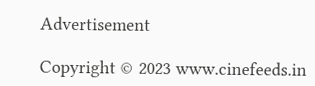Advertisement

Copyright © 2023 www.cinefeeds.in